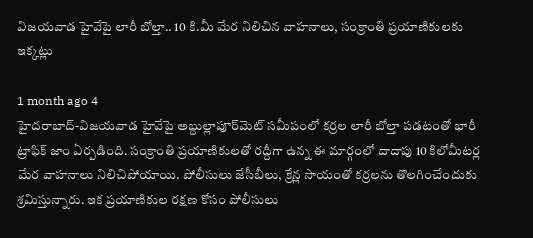విజయవాడ హైవేపై లారీ బోల్తా.. 10 కి.మీ మేర నిలిచిన వాహనాలు, సంక్రాంతి ప్రయాణికులకు ఇక్కట్లు

1 month ago 4
హైదరాబాద్-విజయవాడ హైవేపై అబ్దుల్లాపూర్‌మెట్ సమీపంలో కర్రల లారీ బోల్తా పడటంతో భారీ ట్రాఫిక్ జాం ఏర్పడింది. సంక్రాంతి ప్రయాణికులతో రద్దీగా ఉన్న ఈ మార్గంలో దాదాపు 10 కిలోమీటర్ల మేర వాహనాలు నిలిచిపోయాయి. పోలీసులు జేసీబీలు, క్రేన్ల సాయంతో కర్రలను తొలగించేందుకు శ్రమిస్తున్నారు. ఇక ప్రయాణికుల రక్షణ కోసం పోలీసులు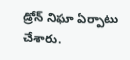డ్రోన్ నిఘా ఏర్పాటు చేశారు.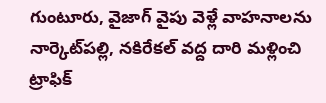గుంటూరు, వైజాగ్ వైపు వెళ్లే వాహనాలను నార్కెట్‌పల్లి, నకిరేకల్ వద్ద దారి మళ్లించి ట్రాఫిక్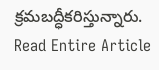క్రమబద్ధీకరిస్తున్నారు.
Read Entire Article